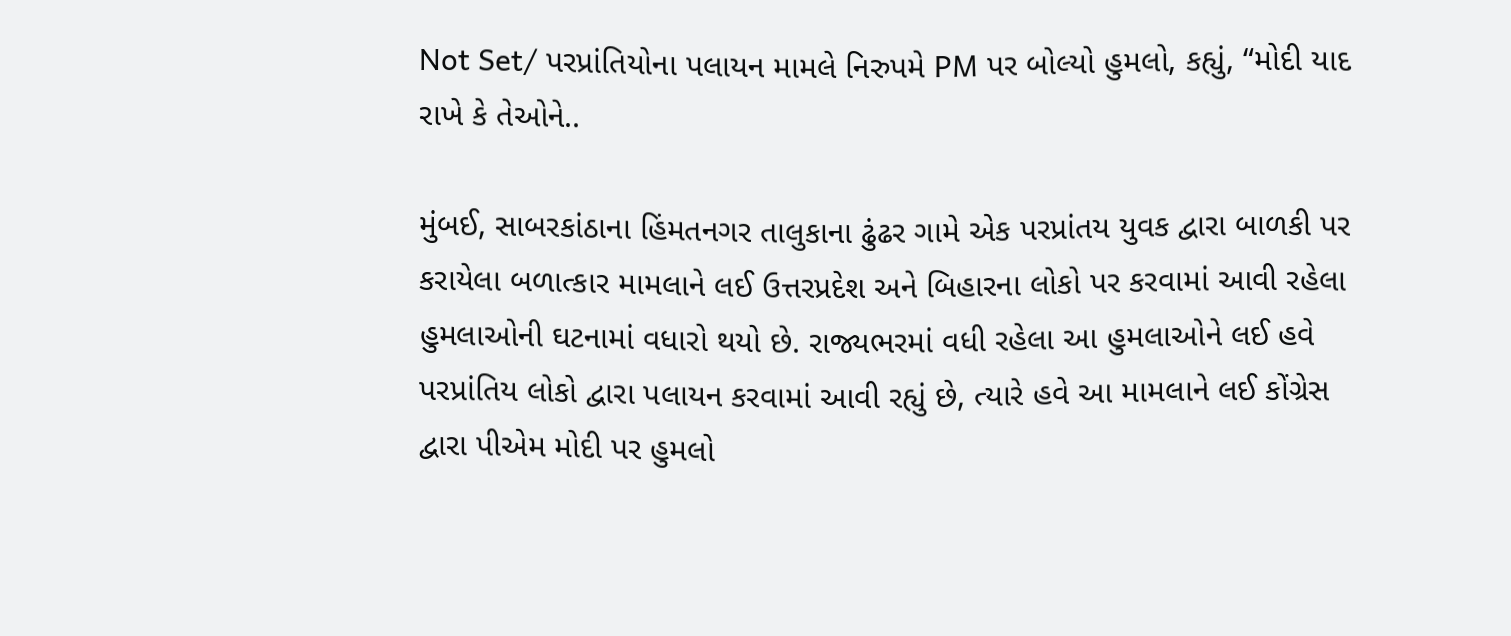Not Set/ પરપ્રાંતિયોના પલાયન મામલે નિરુપમે PM પર બોલ્યો હુમલો, કહ્યું, “મોદી યાદ રાખે કે તેઓને..

મુંબઈ, સાબરકાંઠાના હિંમતનગર તાલુકાના ઢુંઢર ગામે એક પરપ્રાંતય યુવક દ્વારા બાળકી પર કરાયેલા બળાત્કાર મામલાને લઈ ઉત્તરપ્રદેશ અને બિહારના લોકો પર કરવામાં આવી રહેલા હુમલાઓની ઘટનામાં વધારો થયો છે. રાજ્યભરમાં વધી રહેલા આ હુમલાઓને લઈ હવે પરપ્રાંતિય લોકો દ્વારા પલાયન કરવામાં આવી રહ્યું છે, ત્યારે હવે આ મામલાને લઈ કોંગ્રેસ દ્વારા પીએમ મોદી પર હુમલો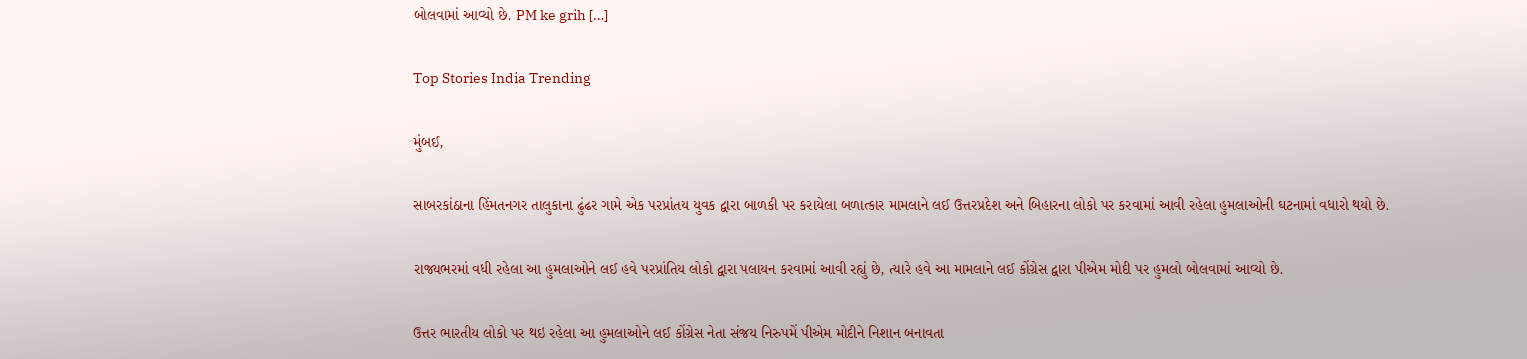બોલવામાં આવ્યો છે. PM ke grih […]

Top Stories India Trending

મુંબઈ,

સાબરકાંઠાના હિંમતનગર તાલુકાના ઢુંઢર ગામે એક પરપ્રાંતય યુવક દ્વારા બાળકી પર કરાયેલા બળાત્કાર મામલાને લઈ ઉત્તરપ્રદેશ અને બિહારના લોકો પર કરવામાં આવી રહેલા હુમલાઓની ઘટનામાં વધારો થયો છે.

રાજ્યભરમાં વધી રહેલા આ હુમલાઓને લઈ હવે પરપ્રાંતિય લોકો દ્વારા પલાયન કરવામાં આવી રહ્યું છે, ત્યારે હવે આ મામલાને લઈ કોંગ્રેસ દ્વારા પીએમ મોદી પર હુમલો બોલવામાં આવ્યો છે.

ઉત્તર ભારતીય લોકો પર થઇ રહેલા આ હુમલાઓને લઈ કોંગ્રેસ નેતા સંજય નિરુપમેં પીએમ મોદીને નિશાન બનાવતા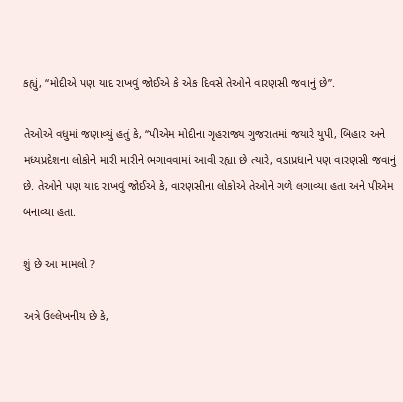કહ્યું, “મોદીએ પણ યાદ રાખવું જોઈએ કે એક દિવસે તેઓને વારણસી જવાનું છે”.

તેઓએ વધુમાં જણાવ્યું હતું કે, “પીએમ મોદીના ગૃહરાજ્ય ગુજરાતમાં જયારે યુપી, બિહાર અને મધ્યપ્રદેશના લોકોને મારી મારીને ભગાવવામાં આવી રહ્યા છે ત્યારે, વડાપ્રધાને પણ વારણસી જવાનું છે. તેઓને પણ યાદ રાખવું જોઈએ કે, વારણસીના લોકોએ તેઓને ગળે લગાવ્યા હતા અને પીએમ બનાવ્યા હતા.

શું છે આ મામલો ?

અત્રે ઉલ્લેખનીય છે કે,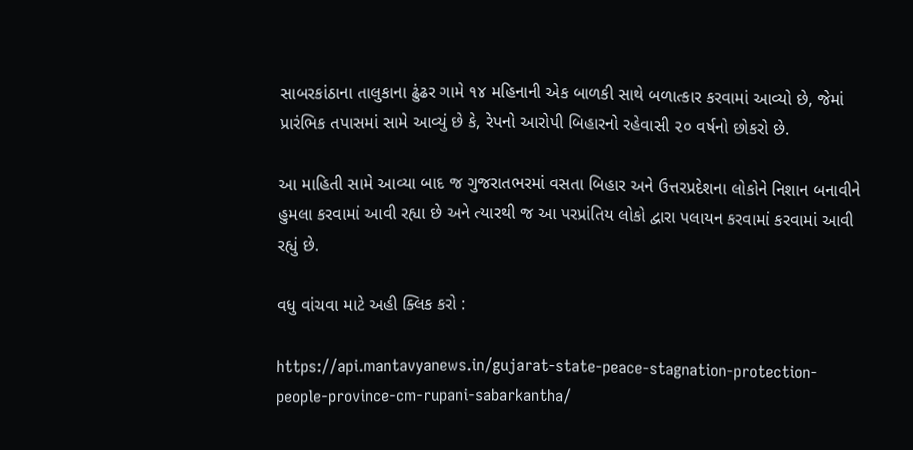સાબરકાંઠાના તાલુકાના ઢુંઢર ગામે ૧૪ મહિનાની એક બાળકી સાથે બળાત્કાર કરવામાં આવ્યો છે, જેમાં પ્રારંભિક તપાસમાં સામે આવ્યું છે કે, રેપનો આરોપી બિહારનો રહેવાસી ૨૦ વર્ષનો છોકરો છે.

આ માહિતી સામે આવ્યા બાદ જ ગુજરાતભરમાં વસતા બિહાર અને ઉત્તરપ્રદેશના લોકોને નિશાન બનાવીને હુમલા કરવામાં આવી રહ્યા છે અને ત્યારથી જ આ પરપ્રાંતિય લોકો દ્વારા પલાયન કરવામાં કરવામાં આવી રહ્યું છે.

વધુ વાંચવા માટે અહી ક્લિક કરો :

https://api.mantavyanews.in/gujarat-state-peace-stagnation-protection-people-province-cm-rupani-sabarkantha/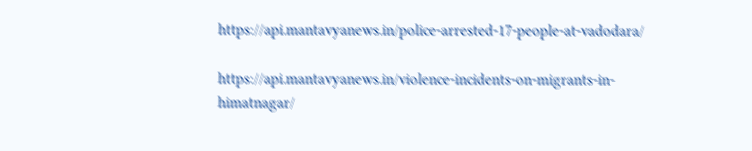https://api.mantavyanews.in/police-arrested-17-people-at-vadodara/

https://api.mantavyanews.in/violence-incidents-on-migrants-in-himatnagar/